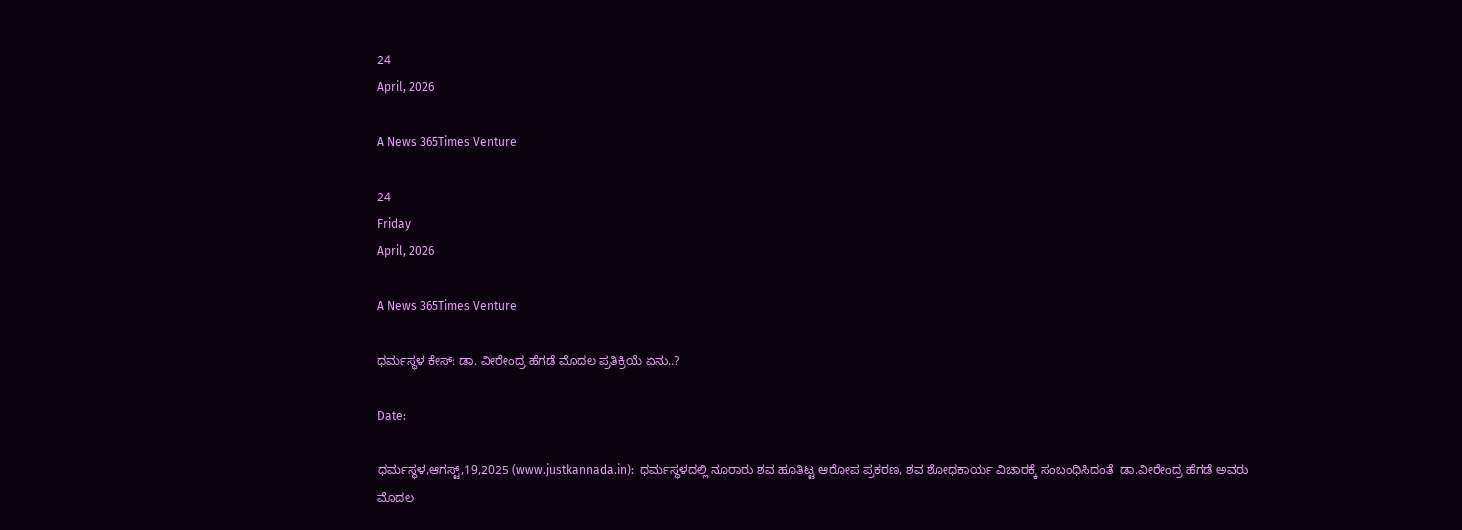24
April, 2026

A News 365Times Venture

24
Friday
April, 2026

A News 365Times Venture

ಧರ್ಮಸ್ಥಳ ಕೇಸ್: ಡಾ. ವೀರೇಂದ್ರ ಹೆಗಡೆ ಮೊದಲ ಪ್ರತಿಕ್ರಿಯೆ ಏನು..?

Date:

ಧರ್ಮಸ್ಥಳ,ಆಗಸ್ಟ್,19,2025 (www.justkannada.in):  ಧರ್ಮಸ್ಥಳದಲ್ಲಿ ನೂರಾರು ಶವ ಹೂತಿಟ್ಟ ಆರೋಪ ಪ್ರಕರಣ, ಶವ ಶೋಧಕಾರ್ಯ ವಿಚಾರಕ್ಕೆ ಸಂಬಂಧಿಸಿದಂತೆ  ಡಾ.ವೀರೇಂದ್ರ ಹೆಗಡೆ ಅವರು ಮೊದಲ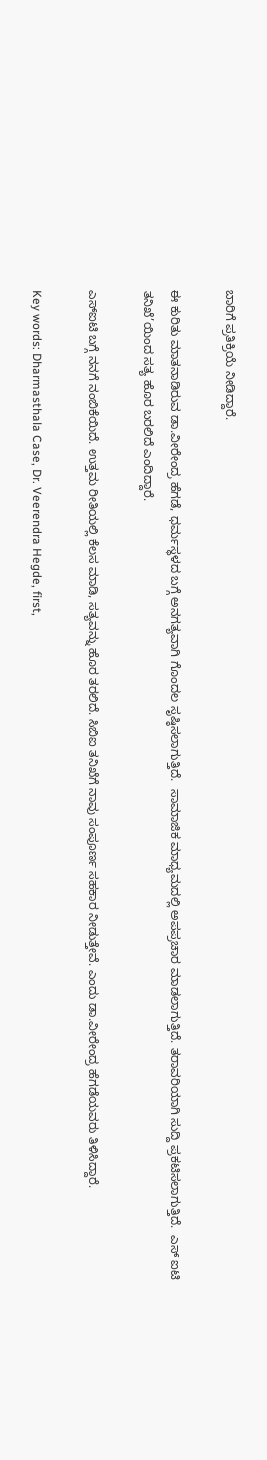ಬಾರಿಗೆ ಪ್ರತಿಕ್ರಿಯೆ ನೀಡಿದ್ದಾರೆ.

ಈ ಕುರಿತು ಮಾತನಾಡಿರುವ ಡಾ.ವೀರೇಂದ್ರ ಹೆಗಡೆ, ಧರ್ಮಸ್ಥಳದ ಬಗ್ಗೆ ಅನಗತ್ಯವಾಗಿ ಗೊಂದಲ ಸೃಷ್ಠಿಸಲಾಗುತ್ತಿದೆ.  ಸಾಮಾಜಿಕ ಮಾಧ್ಯಮದಲ್ಲಿ ಅಪಪ್ರಚಾರ ಮಾಡಲಾಗುತ್ತಿದೆ. ತರಾವರಿಯಾಗಿ ಸುದ್ದಿ ಪ್ರಕಟಿಸಲಾಗುತ್ತಿದೆ.  ಎಸ್ ಐಟಿ ತನಿಖೆ’ಯಿಂದ ಸತ್ಯ ಹೊರ ಬರಲಿದೆ ಎಂದಿದ್ದಾರೆ.

ಎಸ್‌ಐಟಿ ಬಗ್ಗೆ ನನಗೆ ನಂಬಿಕೆಯಿದೆ. ಉತ್ತಮ ರೀತಿಯಲ್ಲಿ ಕೆಲಸ ಮಾಡಿ, ಸತ್ಯವನ್ನು ಹೊರ ತರಲಿದೆ. ಸಿಬಿಐ ತನಿಖೆಗೆ ನಾವು ಸಂಪೂರ್ಣ ಸಹಕಾರ ನೀಡುತ್ತೇವೆ. ಎಂದು ಡಾ.ವೀರೇಂದ್ರ ಹೆಗಡೆಯವರು ತಿಳಿಸಿದ್ದಾರೆ.

Key words: Dharmasthala Case, Dr. Veerendra Hegde, first,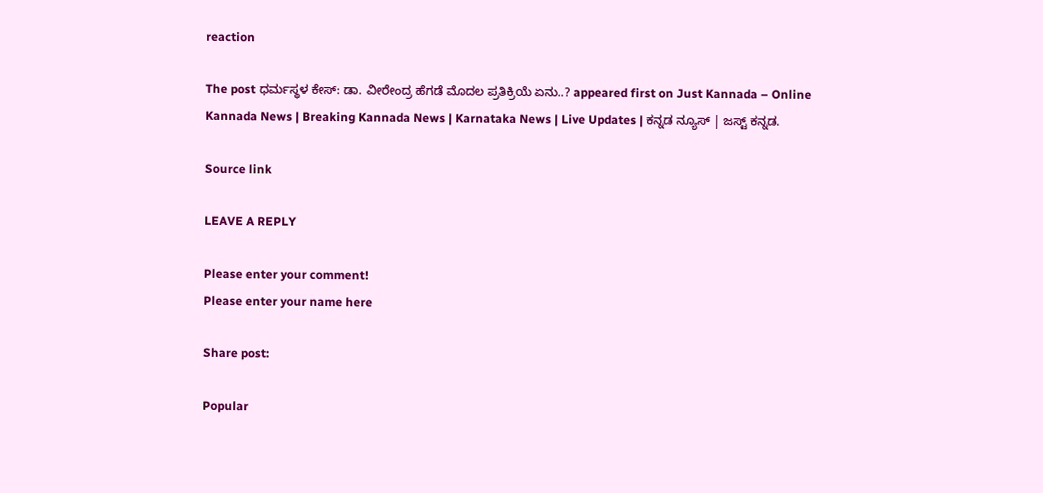reaction

The post ಧರ್ಮಸ್ಥಳ ಕೇಸ್: ಡಾ. ವೀರೇಂದ್ರ ಹೆಗಡೆ ಮೊದಲ ಪ್ರತಿಕ್ರಿಯೆ ಏನು..? appeared first on Just Kannada – Online Kannada News | Breaking Kannada News | Karnataka News | Live Updates | ಕನ್ನಡ ನ್ಯೂಸ್ | ಜಸ್ಟ್ ಕನ್ನಡ.

Source link

LEAVE A REPLY

Please enter your comment!
Please enter your name here

Share post:

Popular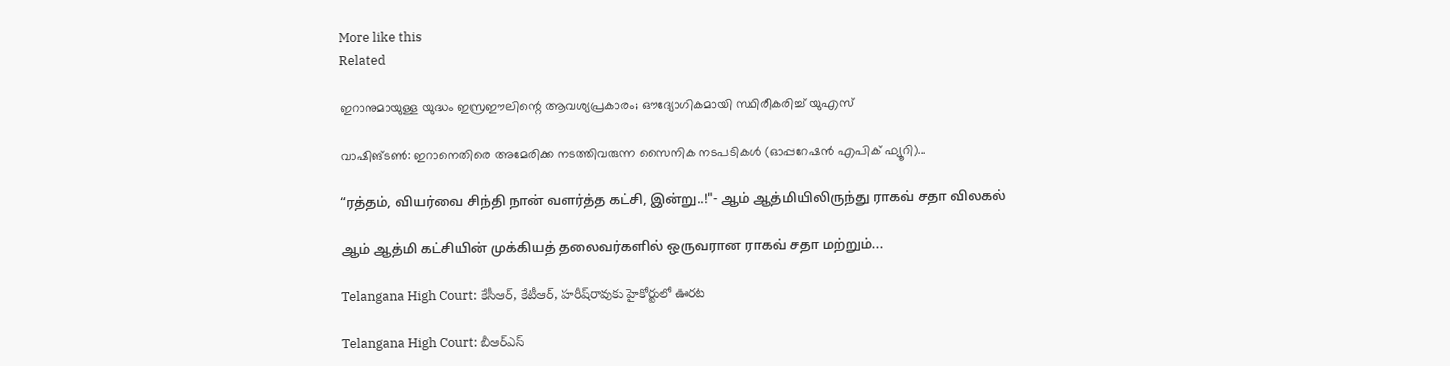More like this
Related

ഇറാനുമായുള്ള യുദ്ധം ഇസ്രഈലിന്റെ ആവശ്യപ്രകാരം; ഔദ്യോഗികമായി സ്ഥിരീകരിച്ച് യുഎസ്

വാഷിങ്ടണ്‍: ഇറാനെതിരെ അമേരിക്ക നടത്തിവരുന്ന സൈനിക നടപടികള്‍ (ഓപ്പറേഷന്‍ എപിക് ഫ്യൂറി)...

“ரத்தம், வியர்வை சிந்தி நான் வளர்த்த கட்சி, இன்று..!"- ஆம் ஆத்மியிலிருந்து ராகவ் சதா விலகல்

ஆம் ஆத்மி கட்சியின் முக்கியத் தலைவர்களில் ஒருவரான ராகவ் சதா மற்றும்...

Telangana High Court: కేసీఆర్, కేటీఆర్, హరీష్‌రావుకు హైకోర్టులో ఊరట

Telangana High Court: బీఆర్ఎస్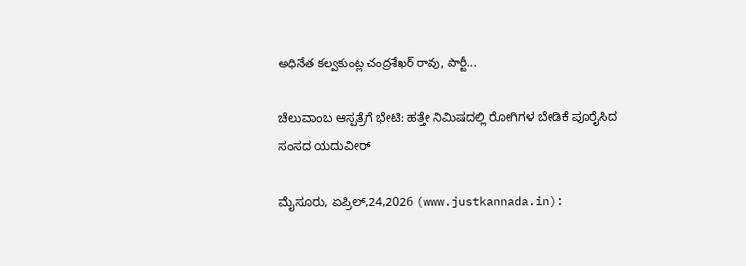అధినేత కల్వకుంట్ల చంద్రశేఖర్ రావు, పార్టీ...

ಚೆಲುವಾಂಬ ಆಸ್ಪತ್ರೆಗೆ ಭೇಟಿ: ಹತ್ತೇ ನಿಮಿಷದಲ್ಲಿ ರೋಗಿಗಳ ಬೇಡಿಕೆ ಪೂರೈಸಿದ ಸಂಸದ ಯದುವೀರ್‌

ಮೈಸೂರು, ಏಪ್ರಿಲ್,24,2026 (www.justkannada.in):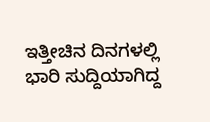ಇತ್ತೀಚಿನ ದಿನಗಳಲ್ಲಿ ಭಾರಿ ಸುದ್ದಿಯಾಗಿದ್ದ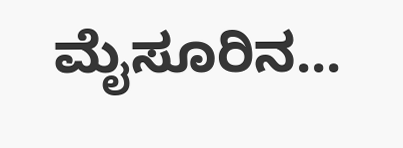ಮೈಸೂರಿನ...